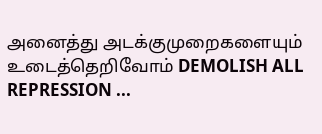அனைத்து அடக்குமுறைகளையும் உடைத்தெறிவோம் DEMOLISH ALL REPRESSION ...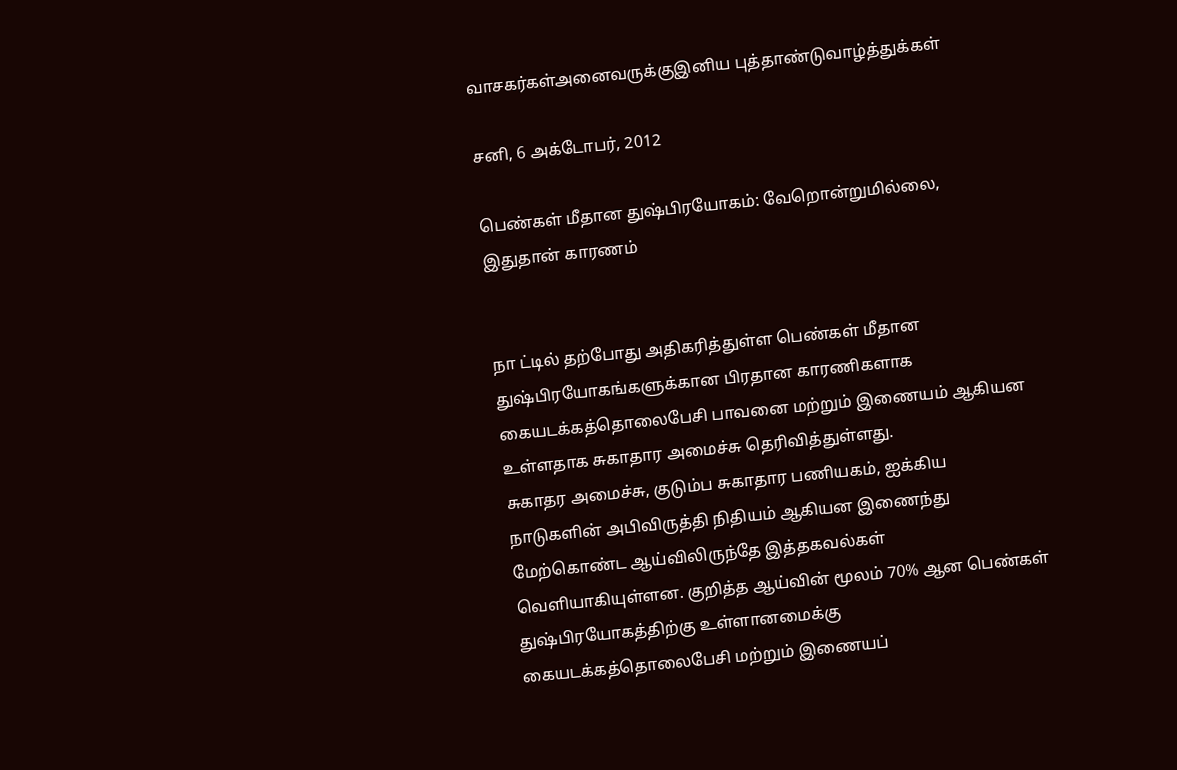வாசகர்கள்அனைவருக்குஇனிய புத்தாண்டுவாழ்த்துக்கள்

சனி, 6 அக்டோபர், 2012

பெண்கள் மீதான துஷ்பிரயோகம்: வேறொன்றுமில்லை, இதுதான் காரணம்


நா ட்டில் தற்போது அதிகரித்துள்ள பெண்கள் மீதான துஷ்பிரயோகங்களுக்கான பிரதான காரணிகளாக கையடக்கத்தொலைபேசி பாவனை மற்றும் இணையம் ஆகியன உள்ளதாக சுகாதார அமைச்சு தெரிவித்துள்ளது.
சுகாதர அமைச்சு, குடும்ப சுகாதார பணியகம், ஐக்கிய நாடுகளின் அபிவிருத்தி நிதியம் ஆகியன இணைந்து மேற்கொண்ட ஆய்விலிருந்தே இத்தகவல்கள் வெளியாகியுள்ளன. குறித்த ஆய்வின் மூலம் 70% ஆன பெண்கள் துஷ்பிரயோகத்திற்கு உள்ளானமைக்கு கையடக்கத்தொலைபேசி மற்றும் இணையப்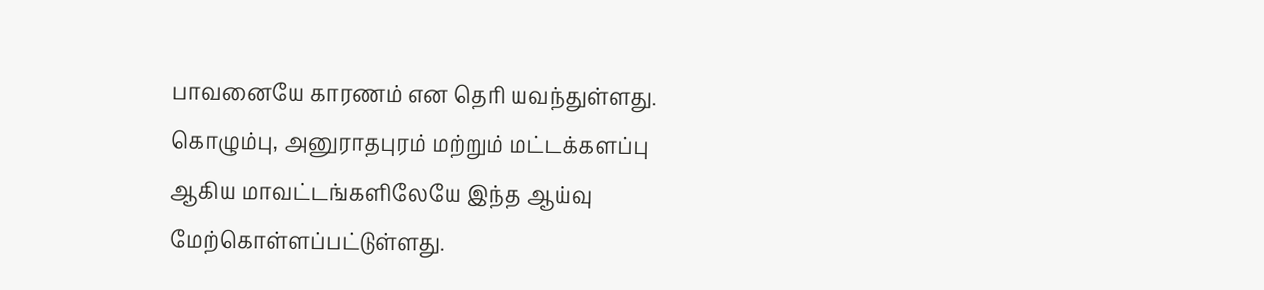பாவனையே காரணம் என தெரி யவந்துள்ளது. கொழும்பு, அனுராதபுரம் மற்றும் மட்டக்களப்பு ஆகிய மாவட்டங்களிலேயே இந்த ஆய்வு மேற்கொள்ளப்பட்டுள்ளது.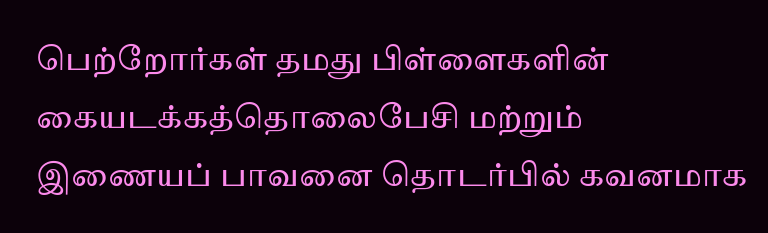பெற்றோர்கள் தமது பிள்ளைகளின் கையடக்கத்தொலைபேசி மற்றும் இணையப் பாவனை தொடர்பில் கவனமாக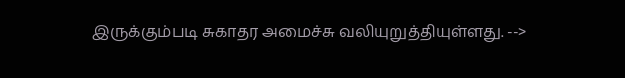இருக்கும்படி சுகாதர அமைச்சு வலியுறுத்தியுள்ளது. -->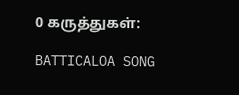0 கருத்துகள்:

BATTICALOA SONG